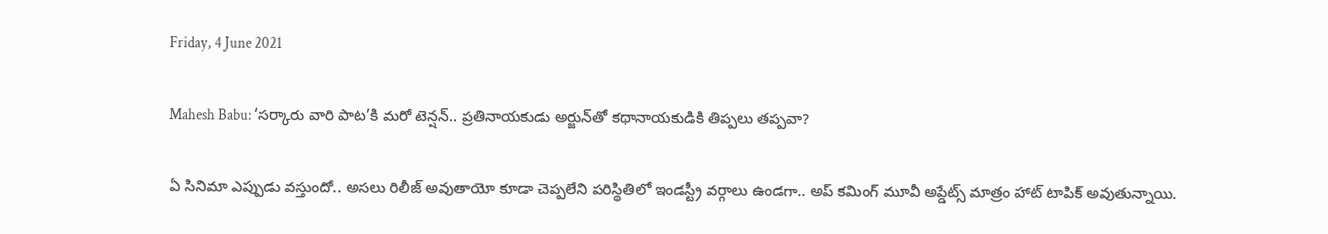Friday, 4 June 2021

Mahesh Babu: ‘సర్కారు వారి పాట’కి మరో టెన్షన్.. ప్రతినాయకుడు అర్జున్‌తో కథానాయకుడికి తిప్పలు తప్పవా?

ఏ సినిమా ఎప్పుడు వస్తుందో.. అసలు రిలీజ్ అవుతాయో కూడా చెప్పలేని పరిస్థితిలో ఇండస్ట్రీ వర్గాలు ఉండగా.. అప్ కమింగ్ మూవీ అప్డేట్స్ మాత్రం హాట్ టాపిక్ అవుతున్నాయి.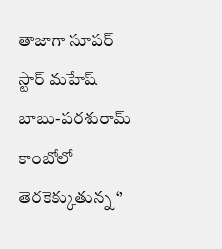తాజాగా సూపర్ స్టార్ మహేష్ బాబు-పరశురామ్ కాంబోలో తెరకెక్కుతున్న ‘’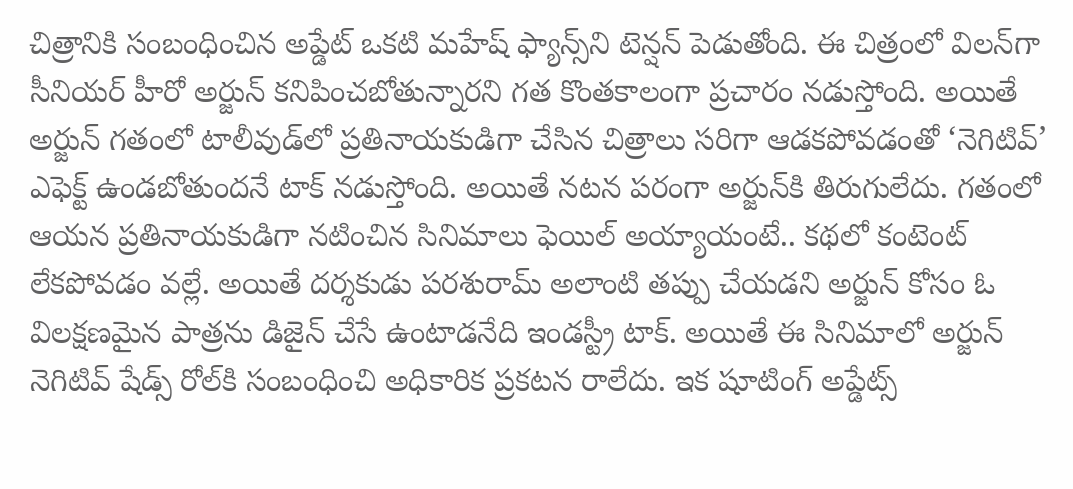చిత్రానికి సంబంధించిన అప్డేట్ ఒకటి మహేష్ ఫ్యాన్స్‌ని టెన్షన్ పెడుతోంది. ఈ చిత్రంలో విలన్‌గా సీనియర్ హీరో అర్జున్ కనిపించబోతున్నారని గత కొంతకాలంగా ప్రచారం నడుస్తోంది. అయితే అర్జున్ గతంలో టాలీవుడ్‌లో ప్రతినాయకుడిగా చేసిన చిత్రాలు సరిగా ఆడకపోవడంతో ‘నెగిటివ్’ ఎఫెక్ట్ ఉండబోతుందనే టాక్ నడుస్తోంది. అయితే నటన పరంగా అర్జున్‌కి తిరుగులేదు. గతంలో ఆయన ప్రతినాయకుడిగా నటించిన సినిమాలు ఫెయిల్ అయ్యాయంటే.. కథలో కంటెంట్ లేకపోవడం వల్లే. అయితే దర్శకుడు పరశురామ్ అలాంటి తప్పు చేయడని అర్జున్ కోసం ఓ విలక్షణమైన పాత్రను డిజైన్ చేసే ఉంటాడనేది ఇండస్ట్రీ టాక్. అయితే ఈ సినిమాలో అర్జున్ నెగిటివ్ షేడ్స్ రోల్‌కి సంబంధించి అధికారిక ప్రకటన రాలేదు. ఇక షూటింగ్ అప్డేట్స్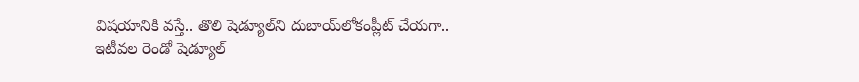విషయానికి వస్తే.. తొలి షెడ్యూల్‌ని దుబాయ్‌లోకంప్లీట్ చేయగా.. ఇటీవల రెండో షెడ్యూల్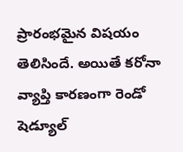ప్రారంభమైన విషయం తెలిసిందే. అయితే కరోనా వ్యాప్తి కారణంగా రెండో షెడ్యూల్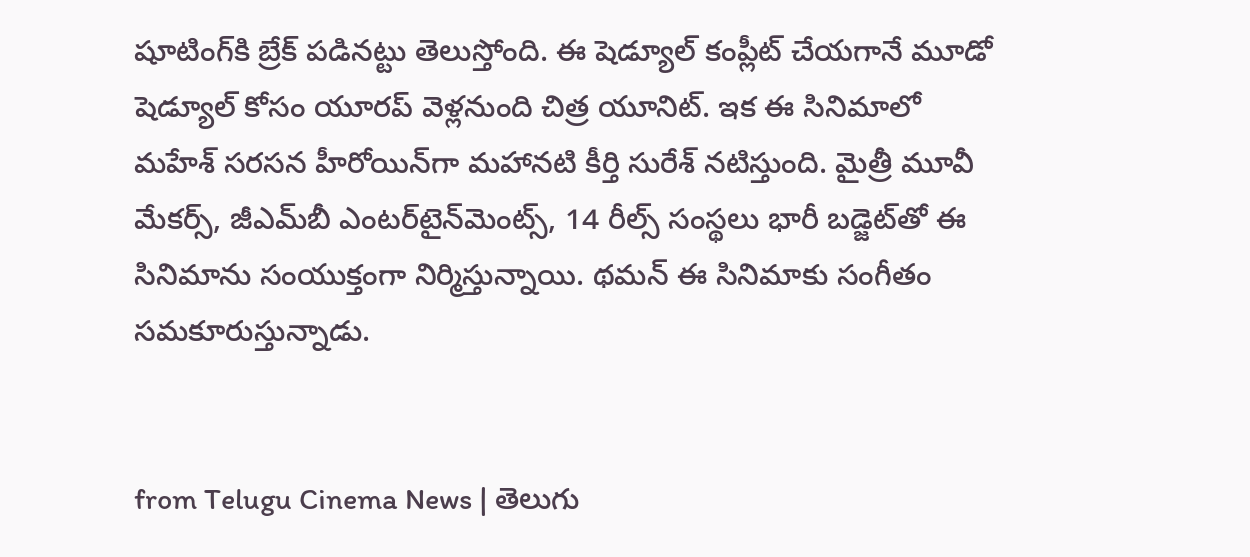షూటింగ్‌కి బ్రేక్ పడినట్టు తెలుస్తోంది. ఈ షెడ్యూల్ కంప్లీట్ చేయగానే మూడో షెడ్యూల్ కోసం యూరప్ వెళ్లనుంది చిత్ర యూనిట్. ఇక ఈ సినిమాలో మహేశ్ సరసన హీరోయిన్‌గా మహానటి కీర్తి సురేశ్ నటిస్తుంది. మైత్రీ మూవీ మేకర్స్, జీఎమ్‌బీ ఎంటర్‌టైన్‌మెంట్స్, 14 రీల్స్ సంస్థలు భారీ బడ్జెట్‌తో ఈ సినిమాను సంయుక్తంగా నిర్మిస్తున్నాయి. థమన్ ఈ సినిమాకు సంగీతం సమకూరుస్తున్నాడు.


from Telugu Cinema News | తెలుగు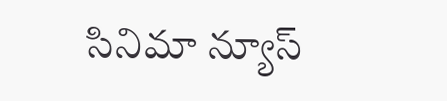సినిమా న్యూస్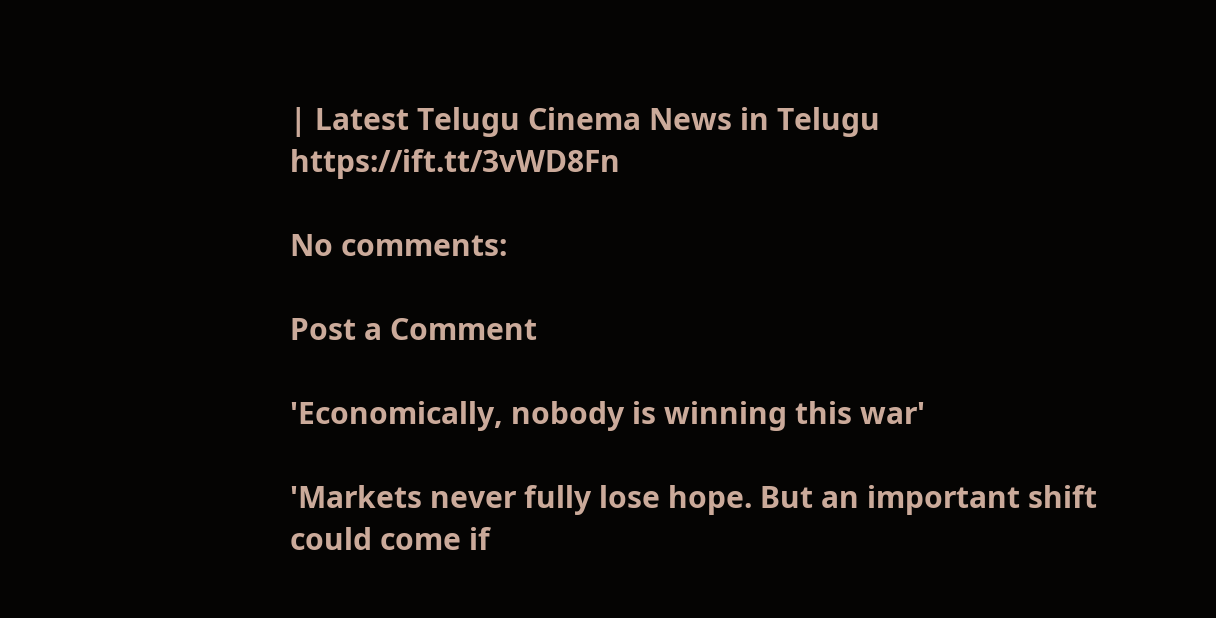| Latest Telugu Cinema News in Telugu https://ift.tt/3vWD8Fn

No comments:

Post a Comment

'Economically, nobody is winning this war'

'Markets never fully lose hope. But an important shift could come if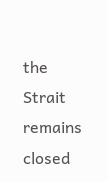the Strait remains closed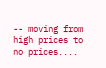-- moving from high prices to no prices....